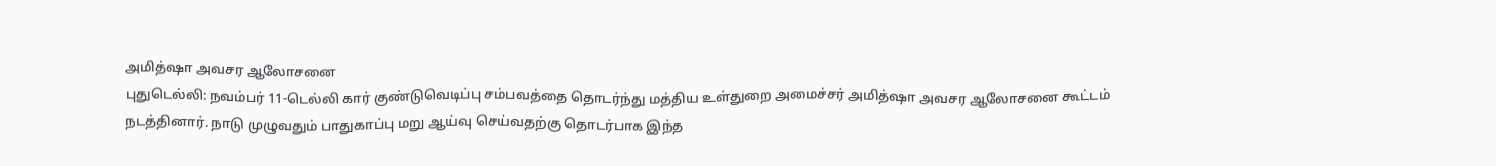அமித்ஷா அவசர ஆலோசனை
புதுடெல்லி: நவம்பர் 11-டெல்லி கார் குண்டுவெடிப்பு சம்பவத்தை தொடர்ந்து மத்திய உள்துறை அமைச்சர் அமித்ஷா அவசர ஆலோசனை கூட்டம் நடத்தினார். நாடு முழுவதும் பாதுகாப்பு மறு ஆய்வு செய்வதற்கு தொடர்பாக இந்த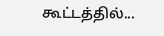கூட்டத்தில்...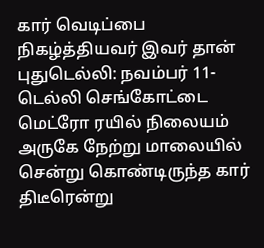கார் வெடிப்பை நிகழ்த்தியவர் இவர் தான்
புதுடெல்லி: நவம்பர் 11-டெல்லி செங்கோட்டை மெட்ரோ ரயில் நிலையம் அருகே நேற்று மாலையில் சென்று கொண்டிருந்த கார் திடீரென்று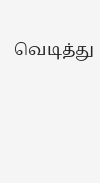வெடித்து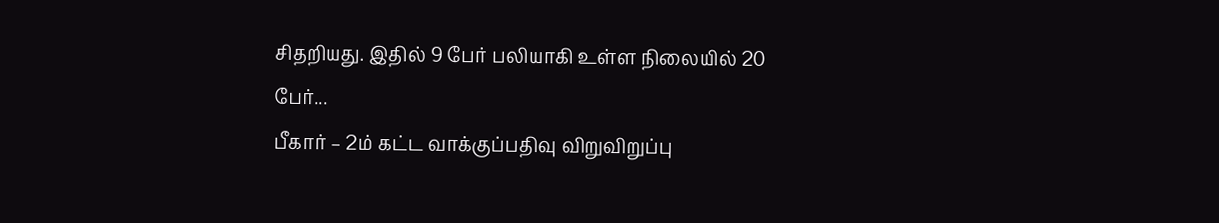சிதறியது. இதில் 9 பேர் பலியாகி உள்ள நிலையில் 20 பேர்...
பீகார் – 2ம் கட்ட வாக்குப்பதிவு விறுவிறுப்பு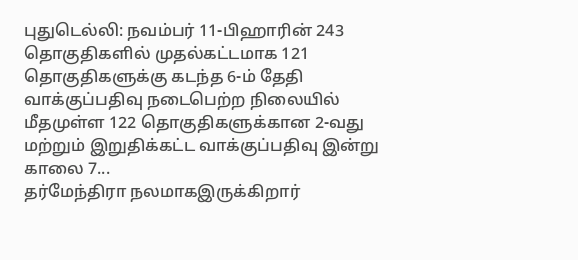புதுடெல்லி: நவம்பர் 11-பிஹாரின் 243 தொகுதிகளில் முதல்கட்டமாக 121 தொகுதிகளுக்கு கடந்த 6-ம் தேதி வாக்குப்பதிவு நடைபெற்ற நிலையில் மீதமுள்ள 122 தொகுதிகளுக்கான 2-வது மற்றும் இறுதிக்கட்ட வாக்குப்பதிவு இன்று காலை 7...
தர்மேந்திரா நலமாகஇருக்கிறார்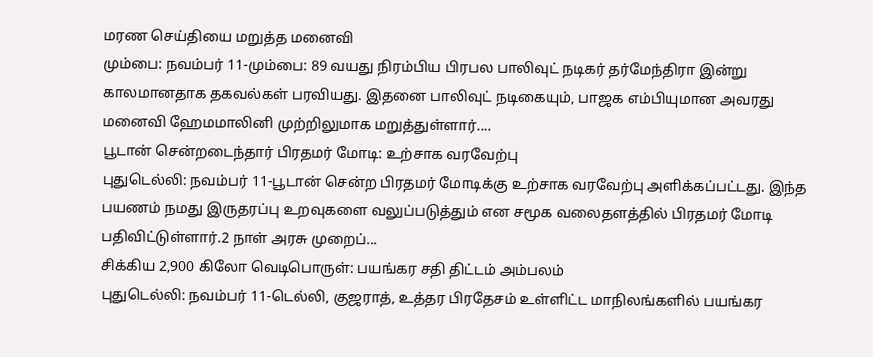மரண செய்தியை மறுத்த மனைவி
மும்பை: நவம்பர் 11-மும்பை: 89 வயது நிரம்பிய பிரபல பாலிவுட் நடிகர் தர்மேந்திரா இன்று காலமானதாக தகவல்கள் பரவியது. இதனை பாலிவுட் நடிகையும், பாஜக எம்பியுமான அவரது மனைவி ஹேமமாலினி முற்றிலுமாக மறுத்துள்ளார்....
பூடான் சென்றடைந்தார் பிரதமர் மோடி: உற்சாக வரவேற்பு
புதுடெல்லி: நவம்பர் 11-பூடான் சென்ற பிரதமர் மோடிக்கு உற்சாக வரவேற்பு அளிக்கப்பட்டது. இந்த பயணம் நமது இருதரப்பு உறவுகளை வலுப்படுத்தும் என சமூக வலைதளத்தில் பிரதமர் மோடி பதிவிட்டுள்ளார்.2 நாள் அரசு முறைப்...
சிக்கிய 2,900 கிலோ வெடிபொருள்: பயங்கர சதி திட்டம் அம்பலம்
புதுடெல்லி: நவம்பர் 11-டெல்லி, குஜராத், உத்தர பிரதேசம் உள்ளிட்ட மாநிலங்களில் பயங்கர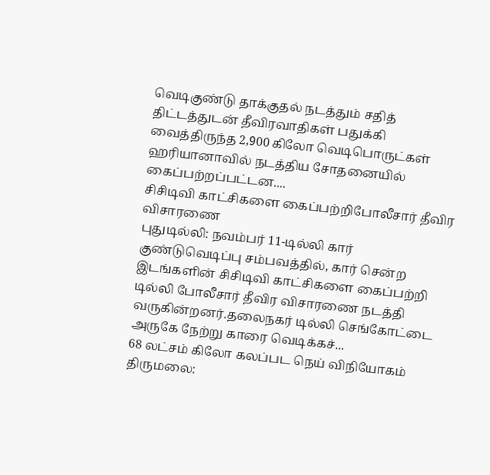வெடிகுண்டு தாக்குதல் நடத்தும் சதித் திட்டத்துடன் தீவிரவாதிகள் பதுக்கி வைத்திருந்த 2,900 கிலோ வெடிபொருட்கள் ஹரியானாவில் நடத்திய சோதனையில் கைப்பற்றப்பட்டன....
சிசிடிவி காட்சிகளை கைப்பற்றிபோலீசார் தீவிர விசாரணை
புதுடில்லி: நவம்பர் 11-டில்லி கார் குண்டுவெடிப்பு சம்பவத்தில், கார் சென்ற இடங்களின் சிசிடிவி காட்சிகளை கைப்பற்றி டில்லி போலீசார் தீவிர விசாரணை நடத்தி வருகின்றனர்.தலைநகர் டில்லி செங்கோட்டை அருகே நேற்று காரை வெடிக்கச்...
68 லட்சம் கிலோ கலப்பட நெய் விநியோகம்
திருமலை: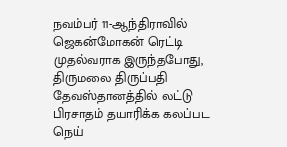நவம்பர் 11-ஆந்திராவில் ஜெகன்மோகன் ரெட்டி முதல்வராக இருந்தபோது, திருமலை திருப்பதி தேவஸ்தானத்தில் லட்டு பிரசாதம் தயாரிக்க கலப்பட நெய்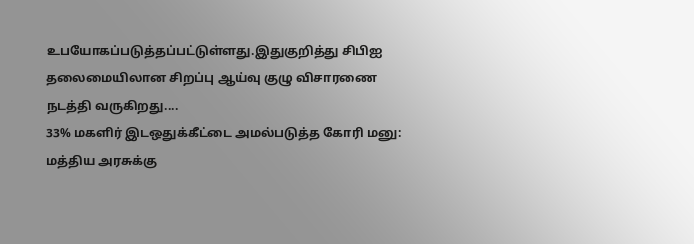உபயோகப்படுத்தப்பட்டுள்ளது.இதுகுறித்து சிபிஐ தலைமையிலான சிறப்பு ஆய்வு குழு விசாரணை நடத்தி வருகிறது....
33% மகளிர் இடஒதுக்கீட்டை அமல்படுத்த கோரி மனு: மத்திய அரசுக்கு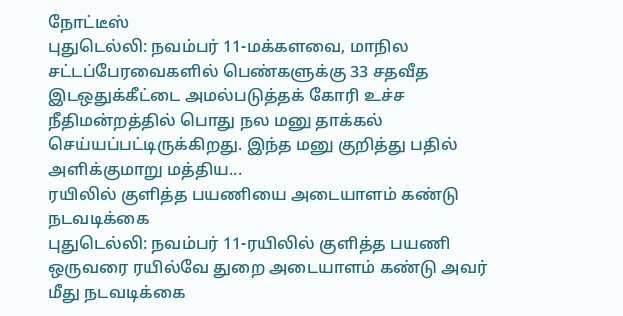நோட்டீஸ்
புதுடெல்லி: நவம்பர் 11-மக்களவை, மாநில சட்டப்பேரவைகளில் பெண்களுக்கு 33 சதவீத இடஒதுக்கீட்டை அமல்படுத்தக் கோரி உச்ச நீதிமன்றத்தில் பொது நல மனு தாக்கல் செய்யப்பட்டிருக்கிறது. இந்த மனு குறித்து பதில் அளிக்குமாறு மத்திய...
ரயிலில் குளித்த பயணியை அடையாளம் கண்டு நடவடிக்கை
புதுடெல்லி: நவம்பர் 11-ரயிலில் குளித்த பயணி ஒருவரை ரயில்வே துறை அடையாளம் கண்டு அவர் மீது நடவடிக்கை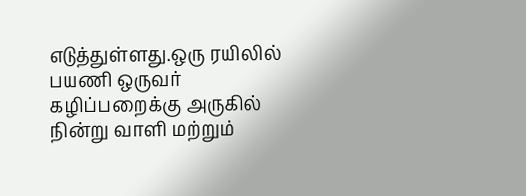எடுத்துள்ளது.ஒரு ரயிலில் பயணி ஒருவர் கழிப்பறைக்கு அருகில் நின்று வாளி மற்றும்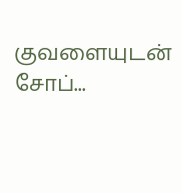குவளையுடன் சோப்...